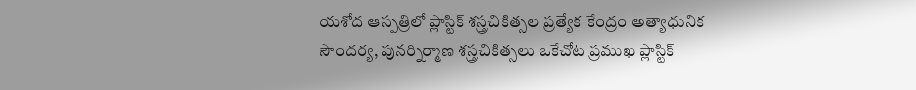యశోద ఆస్పత్రిలో ప్లాస్టిక్‌ శస్త్రచికిత్సల ప్రత్యేక కేంద్రం అత్యాధునిక సౌందర్య, పునర్నిర్మాణ శస్త్రచికిత్సలు ఒకేచోట ప్రముఖ ప్లాస్టిక్‌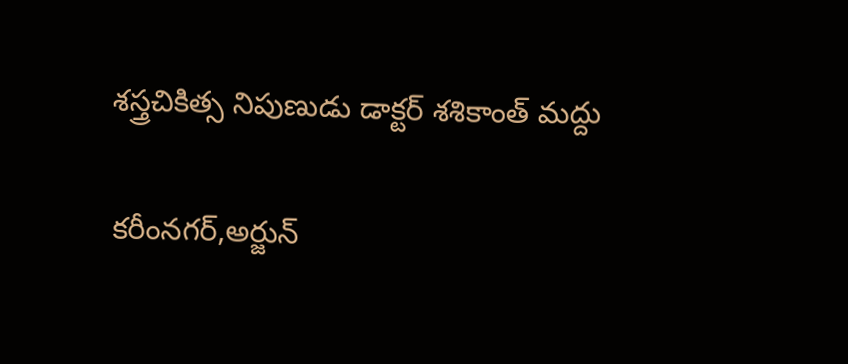శస్త్రచికిత్స నిపుణుడు డాక్టర్‌ శశికాంత్‌ మద్దు

కరీంనగర్‌,అర్జున్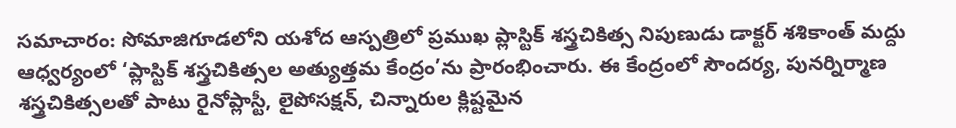సమాచారం: సోమాజిగూడలోని యశోద ఆస్పత్రిలో ప్రముఖ ప్లాస్టిక్‌ శస్త్రచికిత్స నిపుణుడు డాక్టర్‌ శశికాంత్‌ మద్దు ఆధ్వర్యంలో ‘ప్లాస్టిక్‌ శస్త్రచికిత్సల అత్యుత్తమ కేంద్రం’ను ప్రారంభించారు. ఈ కేంద్రంలో సౌందర్య, పునర్నిర్మాణ శస్త్రచికిత్సలతో పాటు రైనోప్లాస్టీ, లైపోసక్షన్‌, చిన్నారుల క్లిష్టమైన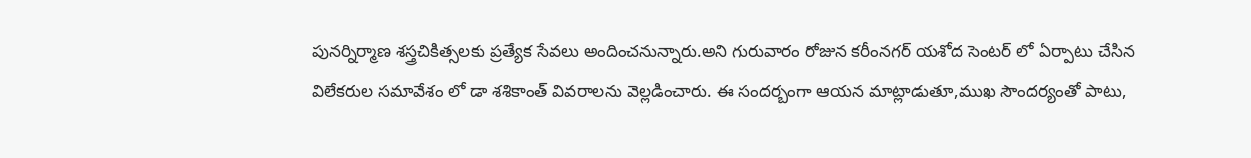పునర్నిర్మాణ శస్త్రచికిత్సలకు ప్రత్యేక సేవలు అందించనున్నారు.అని గురువారం రోజున కరీంనగర్ యశోద సెంటర్ లో ఏర్పాటు చేసిన విలేకరుల సమావేశం లో డా శశికాంత్ వివరాలను వెల్లడించారు. ఈ సందర్బంగా ఆయన మాట్లాడుతూ,ముఖ సౌందర్యంతో పాటు,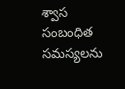శ్వాస సంబంధిత సమస్యలను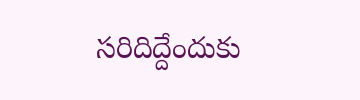సరిదిద్దేందుకు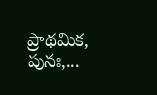ప్రాథమిక, పునః,...